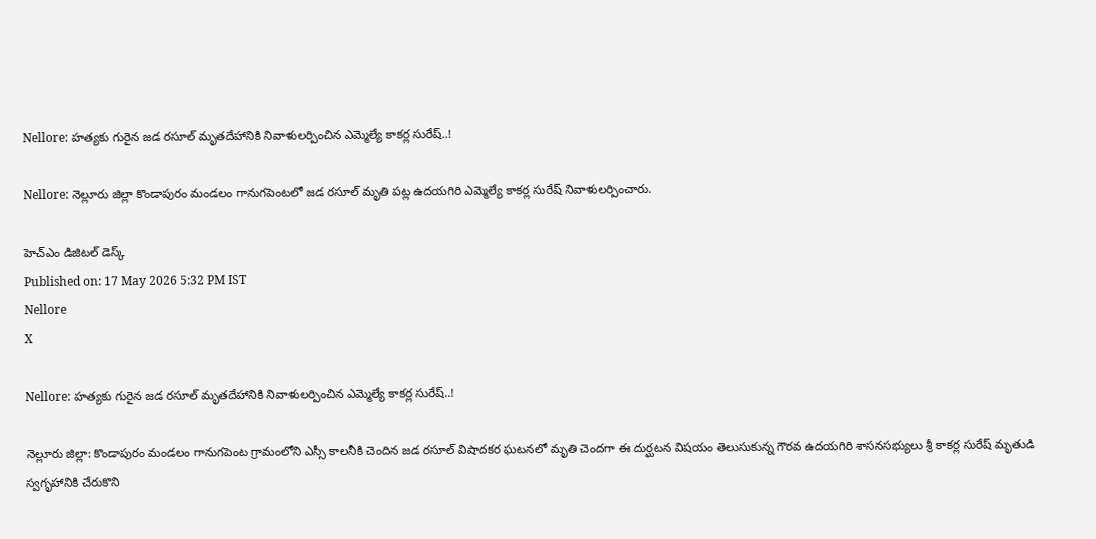Nellore: హత్యకు గురైన జడ రసూల్ మృతదేహానికి నివాళులర్పించిన ఎమ్మెల్యే కాకర్ల సురేష్..!

Nellore: నెల్లూరు జిల్లా కొండాపురం మండలం గానుగపెంటలో జడ రసూల్ మృతి పట్ల ఉదయగిరి ఎమ్మెల్యే కాకర్ల సురేష్ నివాళులర్పించారు.

హెచ్ఎం డిజిటల్ డెస్క్
Published on: 17 May 2026 5:32 PM IST
Nellore
X

Nellore: హత్యకు గురైన జడ రసూల్ మృతదేహానికి నివాళులర్పించిన ఎమ్మెల్యే కాకర్ల సురేష్..!

నెల్లూరు జిల్లా: కొండాపురం మండలం గానుగపెంట గ్రామంలోని ఎస్సీ కాలనీకి చెందిన జడ రసూల్ విషాదకర ఘటనలో మృతి చెందగా ఈ దుర్ఘటన విషయం తెలుసుకున్న గౌరవ ఉదయగిరి శాసనసభ్యులు శ్రీ కాకర్ల సురేష్ మృతుడి స్వగృహానికి చేరుకొని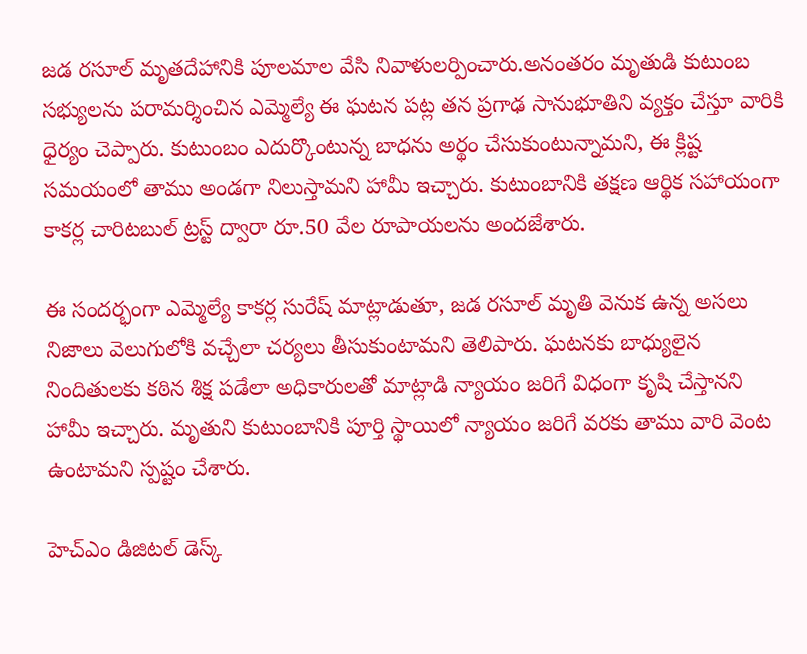జడ రసూల్ మృతదేహానికి పూలమాల వేసి నివాళులర్పించారు.అనంతరం మృతుడి కుటుంబ సభ్యులను పరామర్శించిన ఎమ్మెల్యే ఈ ఘటన పట్ల తన ప్రగాఢ సానుభూతిని వ్యక్తం చేస్తూ వారికి ధైర్యం చెప్పారు. కుటుంబం ఎదుర్కొంటున్న బాధను అర్థం చేసుకుంటున్నామని, ఈ క్లిష్ట సమయంలో తాము అండగా నిలుస్తామని హామీ ఇచ్చారు. కుటుంబానికి తక్షణ ఆర్థిక సహాయంగా కాకర్ల చారిటబుల్ ట్రస్ట్ ద్వారా రూ.50 వేల రూపాయలను అందజేశారు.

ఈ సందర్భంగా ఎమ్మెల్యే కాకర్ల సురేష్ మాట్లాడుతూ, జడ రసూల్ మృతి వెనుక ఉన్న అసలు నిజాలు వెలుగులోకి వచ్చేలా చర్యలు తీసుకుంటామని తెలిపారు. ఘటనకు బాధ్యులైన నిందితులకు కఠిన శిక్ష పడేలా అధికారులతో మాట్లాడి న్యాయం జరిగే విధంగా కృషి చేస్తానని హామీ ఇచ్చారు. మృతుని కుటుంబానికి పూర్తి స్థాయిలో న్యాయం జరిగే వరకు తాము వారి వెంట ఉంటామని స్పష్టం చేశారు.

హెచ్ఎం డిజిటల్ డెస్క్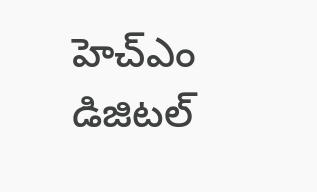హెచ్ఎం డిజిటల్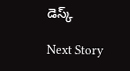డెస్క్

Next Story